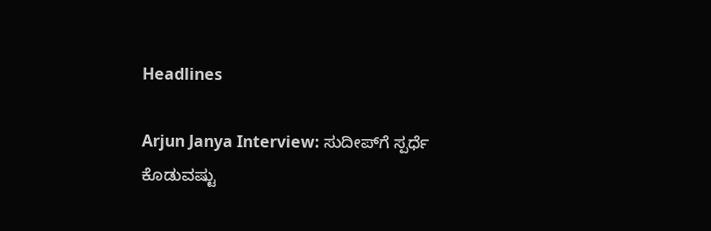Headlines

Arjun Janya Interview: ಸುದೀಪ್‌ಗೆ ಸ್ಪರ್ಧೆ ಕೊಡುವಷ್ಟು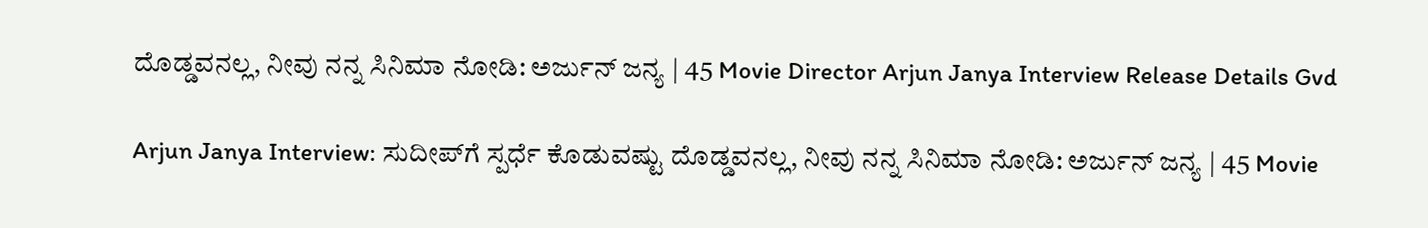ದೊಡ್ಡವನಲ್ಲ, ನೀವು ನನ್ನ ಸಿನಿಮಾ ನೋಡಿ: ಅರ್ಜುನ್‌ ಜನ್ಯ | 45 Movie Director Arjun Janya Interview Release Details Gvd

Arjun Janya Interview: ಸುದೀಪ್‌ಗೆ ಸ್ಪರ್ಧೆ ಕೊಡುವಷ್ಟು ದೊಡ್ಡವನಲ್ಲ, ನೀವು ನನ್ನ ಸಿನಿಮಾ ನೋಡಿ: ಅರ್ಜುನ್‌ ಜನ್ಯ | 45 Movie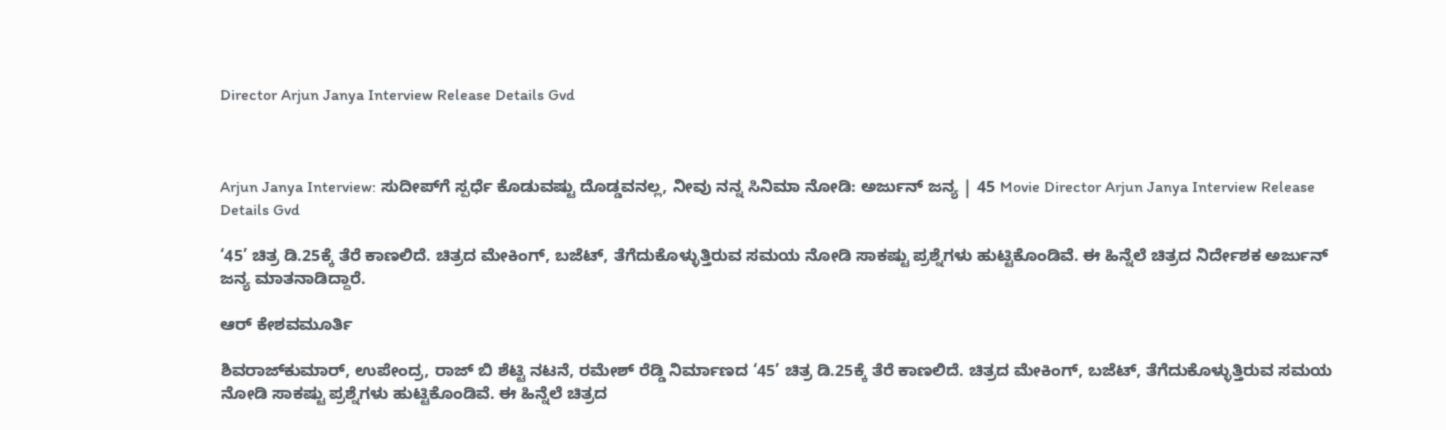Director Arjun Janya Interview Release Details Gvd



Arjun Janya Interview: ಸುದೀಪ್‌ಗೆ ಸ್ಪರ್ಧೆ ಕೊಡುವಷ್ಟು ದೊಡ್ಡವನಲ್ಲ, ನೀವು ನನ್ನ ಸಿನಿಮಾ ನೋಡಿ: ಅರ್ಜುನ್‌ ಜನ್ಯ | 45 Movie Director Arjun Janya Interview Release Details Gvd

‘45’ ಚಿತ್ರ ಡಿ.25ಕ್ಕೆ ತೆರೆ ಕಾಣಲಿದೆ. ಚಿತ್ರದ ಮೇಕಿಂಗ್‌, ಬಜೆಟ್‌, ತೆಗೆದುಕೊಳ್ಳುತ್ತಿರುವ ಸಮಯ ನೋಡಿ ಸಾಕಷ್ಟು ಪ್ರಶ್ನೆಗಳು ಹುಟ್ಟಿಕೊಂಡಿವೆ. ಈ ಹಿನ್ನೆಲೆ ಚಿತ್ರದ ನಿರ್ದೇಶಕ ಅರ್ಜುನ್‌ ಜನ್ಯ ಮಾತನಾಡಿದ್ದಾರೆ.

ಆರ್‌ ಕೇಶವಮೂರ್ತಿ

ಶಿವರಾಜ್‌ಕುಮಾರ್‌, ಉಪೇಂದ್ರ, ರಾಜ್‌ ಬಿ ಶೆಟ್ಟಿ ನಟನೆ, ರಮೇಶ್‌ ರೆಡ್ಡಿ ನಿರ್ಮಾಣದ ‘45’ ಚಿತ್ರ ಡಿ.25ಕ್ಕೆ ತೆರೆ ಕಾಣಲಿದೆ. ಚಿತ್ರದ ಮೇಕಿಂಗ್‌, ಬಜೆಟ್‌, ತೆಗೆದುಕೊಳ್ಳುತ್ತಿರುವ ಸಮಯ ನೋಡಿ ಸಾಕಷ್ಟು ಪ್ರಶ್ನೆಗಳು ಹುಟ್ಟಿಕೊಂಡಿವೆ. ಈ ಹಿನ್ನೆಲೆ ಚಿತ್ರದ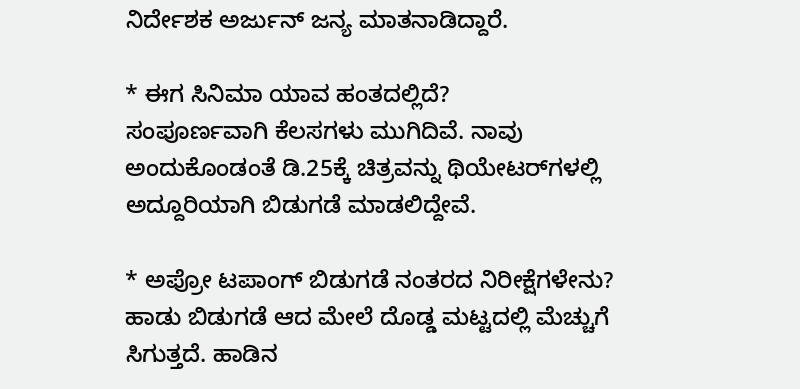ನಿರ್ದೇಶಕ ಅರ್ಜುನ್‌ ಜನ್ಯ ಮಾತನಾಡಿದ್ದಾರೆ.

* ಈಗ ಸಿನಿಮಾ ಯಾವ ಹಂತದಲ್ಲಿದೆ?
ಸಂಪೂರ್ಣವಾಗಿ ಕೆಲಸಗಳು ಮುಗಿದಿವೆ. ನಾವು ಅಂದುಕೊಂಡಂತೆ ಡಿ.25ಕ್ಕೆ ಚಿತ್ರವನ್ನು ಥಿಯೇಟರ್‌ಗಳಲ್ಲಿ ಅದ್ದೂರಿಯಾಗಿ ಬಿಡುಗಡೆ ಮಾಡಲಿದ್ದೇವೆ.

* ಅಪ್ರೋ ಟಪಾಂಗ್‌ ಬಿಡುಗಡೆ ನಂತರದ ನಿರೀಕ್ಷೆಗಳೇನು?
ಹಾಡು ಬಿಡುಗಡೆ ಆದ ಮೇಲೆ ದೊಡ್ಡ ಮಟ್ಟದಲ್ಲಿ ಮೆಚ್ಚುಗೆ ಸಿಗುತ್ತದೆ. ಹಾಡಿನ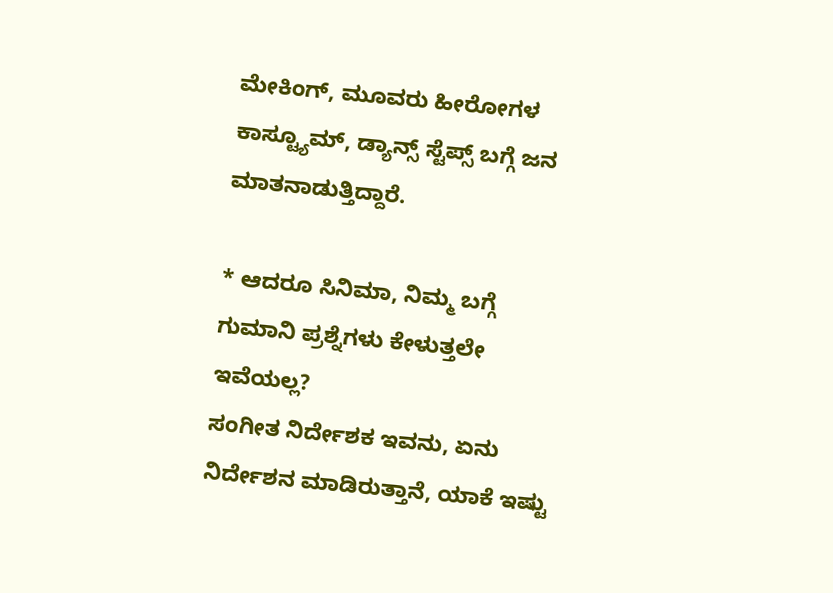ಮೇಕಿಂಗ್‌, ಮೂವರು ಹೀರೋಗಳ ಕಾಸ್ಟ್ಯೂಮ್‌, ಡ್ಯಾನ್ಸ್‌ ಸ್ಟೆಪ್ಸ್‌ ಬಗ್ಗೆ ಜನ ಮಾತನಾಡುತ್ತಿದ್ದಾರೆ.

* ಆದರೂ ಸಿನಿಮಾ, ನಿಮ್ಮ ಬಗ್ಗೆ ಗುಮಾನಿ ಪ್ರಶ್ನೆಗಳು ಕೇಳುತ್ತಲೇ ಇವೆಯಲ್ಲ?
ಸಂಗೀತ ನಿರ್ದೇಶಕ ಇವನು, ಏನು ನಿರ್ದೇಶನ ಮಾಡಿರುತ್ತಾನೆ, ಯಾಕೆ ಇಷ್ಟು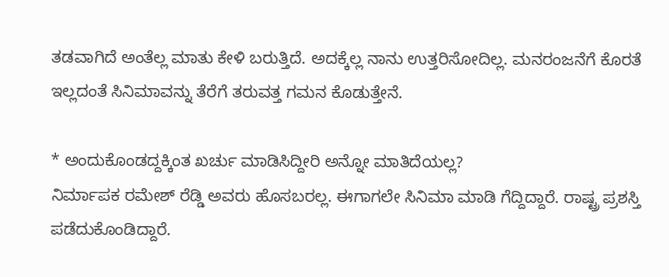ತಡವಾಗಿದೆ ಅಂತೆಲ್ಲ ಮಾತು ಕೇಳಿ ಬರುತ್ತಿದೆ. ಅದಕ್ಕೆಲ್ಲ ನಾನು ಉತ್ತರಿಸೋದಿಲ್ಲ. ಮನರಂಜನೆಗೆ ಕೊರತೆ ಇಲ್ಲದಂತೆ ಸಿನಿಮಾವನ್ನು ತೆರೆಗೆ ತರುವತ್ತ ಗಮನ ಕೊಡುತ್ತೇನೆ.

* ಅಂದುಕೊಂಡದ್ದಕ್ಕಿಂತ ಖರ್ಚು ಮಾಡಿಸಿದ್ದೀರಿ ಅನ್ನೋ ಮಾತಿದೆಯಲ್ಲ?
ನಿರ್ಮಾಪಕ ರಮೇಶ್‌ ರೆಡ್ಡಿ ಅವರು ಹೊಸಬರಲ್ಲ. ಈಗಾಗಲೇ ಸಿನಿಮಾ ಮಾಡಿ ಗೆದ್ದಿದ್ದಾರೆ. ರಾಷ್ಟ್ರ ಪ್ರಶಸ್ತಿ ಪಡೆದುಕೊಂಡಿದ್ದಾರೆ.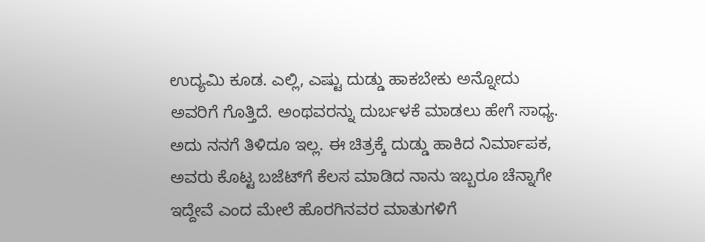ಉದ್ಯಮಿ ಕೂಡ. ಎಲ್ಲಿ, ಎಷ್ಟು ದುಡ್ಡು ಹಾಕಬೇಕು ಅನ್ನೋದು ಅವರಿಗೆ ಗೊತ್ತಿದೆ. ಅಂಥವರನ್ನು ದುರ್ಬಳಕೆ ಮಾಡಲು ಹೇಗೆ ಸಾಧ್ಯ. ಅದು ನನಗೆ ತಿಳಿದೂ ಇಲ್ಲ. ಈ ಚಿತ್ರಕ್ಕೆ ದುಡ್ಡು ಹಾಕಿದ ನಿರ್ಮಾಪಕ, ಅವರು ಕೊಟ್ಟ ಬಜೆಟ್‌ಗೆ ಕೆಲಸ ಮಾಡಿದ ನಾನು ಇಬ್ಬರೂ ಚೆನ್ನಾಗೇ ಇದ್ದೇವೆ ಎಂದ ಮೇಲೆ ಹೊರಗಿನವರ ಮಾತುಗಳಿಗೆ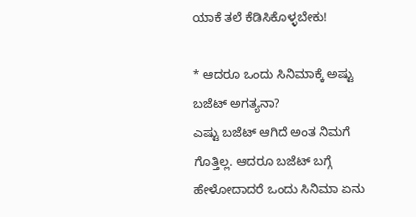ಯಾಕೆ ತಲೆ ಕೆಡಿಸಿಕೊಳ್ಳಬೇಕು!

* ಆದರೂ ಒಂದು ಸಿನಿಮಾಕ್ಕೆ ಅಷ್ಟು ಬಜೆಟ್‌ ಅಗತ್ಯನಾ?
ಎಷ್ಟು ಬಜೆಟ್‌ ಆಗಿದೆ ಅಂತ ನಿಮಗೆ ಗೊತ್ತಿಲ್ಲ. ಆದರೂ ಬಜೆಟ್‌ ಬಗ್ಗೆ ಹೇಳೋದಾದರೆ ಒಂದು ಸಿನಿಮಾ ಏನು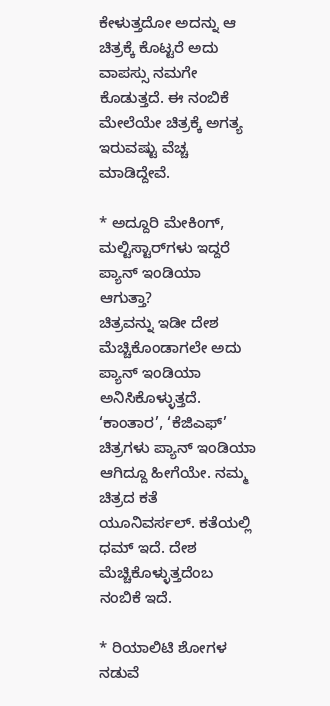ಕೇಳುತ್ತದೋ ಅದನ್ನು ಆ ಚಿತ್ರಕ್ಕೆ ಕೊಟ್ಟರೆ ಅದು ವಾಪಸ್ಸು ನಮಗೇ ಕೊಡುತ್ತದೆ. ಈ ನಂಬಿಕೆ ಮೇಲೆಯೇ ಚಿತ್ರಕ್ಕೆ ಅಗತ್ಯ ಇರುವಷ್ಟು ವೆಚ್ಚ ಮಾಡಿದ್ದೇವೆ.

* ಅದ್ದೂರಿ ಮೇಕಿಂಗ್‌, ಮಲ್ಟಿಸ್ಟಾರ್‌ಗಳು ಇದ್ದರೆ ಪ್ಯಾನ್‌ ಇಂಡಿಯಾ ಆಗುತ್ತಾ?
ಚಿತ್ರವನ್ನು ಇಡೀ ದೇಶ ಮೆಚ್ಚಿಕೊಂಡಾಗಲೇ ಅದು ಪ್ಯಾನ್ ಇಂಡಿಯಾ ಅನಿಸಿಕೊಳ್ಳುತ್ತದೆ. ‘ಕಾಂತಾರ’, ‘ಕೆಜಿಎಫ್‌’ ಚಿತ್ರಗಳು ಪ್ಯಾನ್‌ ಇಂಡಿಯಾ ಆಗಿದ್ದೂ ಹೀಗೆಯೇ. ನಮ್ಮ ಚಿತ್ರದ ಕತೆ ಯೂನಿವರ್ಸಲ್‌. ಕತೆಯಲ್ಲಿ ಧಮ್‌ ಇದೆ. ದೇಶ ಮೆಚ್ಚಿಕೊಳ್ಳುತ್ತದೆಂಬ ನಂಬಿಕೆ ಇದೆ.

* ರಿಯಾಲಿಟಿ ಶೋಗಳ ನಡುವೆ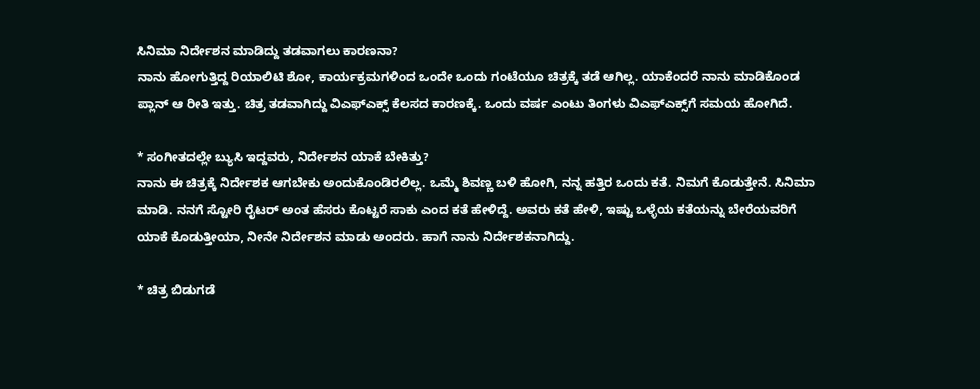ಸಿನಿಮಾ ನಿರ್ದೇಶನ ಮಾಡಿದ್ದು ತಡವಾಗಲು ಕಾರಣನಾ?
ನಾನು ಹೋಗುತ್ತಿದ್ದ ರಿಯಾಲಿಟಿ ಶೋ, ಕಾರ್ಯಕ್ರಮಗಳಿಂದ ಒಂದೇ ಒಂದು ಗಂಟೆಯೂ ಚಿತ್ರಕ್ಕೆ ತಡೆ ಆಗಿಲ್ಲ. ಯಾಕೆಂದರೆ ನಾನು ಮಾಡಿಕೊಂಡ ಪ್ಲಾನ್‌ ಆ ರೀತಿ ಇತ್ತು. ಚಿತ್ರ ತಡವಾಗಿದ್ದು ವಿಎಫ್‌ಎಕ್ಸ್‌ ಕೆಲಸದ ಕಾರಣಕ್ಕೆ. ಒಂದು ವರ್ಷ ಎಂಟು ತಿಂಗಳು ವಿಎಫ್‌ಎಕ್ಸ್‌ಗೆ ಸಮಯ ಹೋಗಿದೆ.

* ಸಂಗೀತದಲ್ಲೇ ಬ್ಯುಸಿ ಇದ್ದವರು, ನಿರ್ದೇಶನ ಯಾಕೆ ಬೇಕಿತ್ತು?
ನಾನು ಈ ಚಿತ್ರಕ್ಕೆ ನಿರ್ದೇಶಕ ಆಗಬೇಕು ಅಂದುಕೊಂಡಿರಲಿಲ್ಲ. ಒಮ್ಮೆ ಶಿವಣ್ಣ ಬಳಿ ಹೋಗಿ, ನನ್ನ ಹತ್ತಿರ ಒಂದು ಕತೆ. ನಿಮಗೆ ಕೊಡುತ್ತೇನೆ. ಸಿನಿಮಾ ಮಾಡಿ. ನನಗೆ ಸ್ಟೋರಿ ರೈಟರ್‌ ಅಂತ ಹೆಸರು ಕೊಟ್ಟರೆ ಸಾಕು ಎಂದ ಕತೆ ಹೇಳಿದ್ದೆ. ಅವರು ಕತೆ ಹೇಳಿ, ಇಷ್ಟು ಒಳ್ಳೆಯ ಕತೆಯನ್ನು ಬೇರೆಯವರಿಗೆ ಯಾಕೆ ಕೊಡುತ್ತೀಯಾ, ನೀನೇ ನಿರ್ದೇಶನ ಮಾಡು ಅಂದರು. ಹಾಗೆ ನಾನು ನಿರ್ದೇಶಕನಾಗಿದ್ದು.

* ಚಿತ್ರ ಬಿಡುಗಡೆ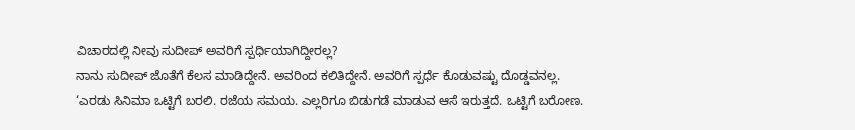ವಿಚಾರದಲ್ಲಿ ನೀವು ಸುದೀಪ್‌ ಅವರಿಗೆ ಸ್ಪರ್ಧಿಯಾಗಿದ್ದೀರಲ್ಲ?
ನಾನು ಸುದೀಪ್‌ ಜೊತೆಗೆ ಕೆಲಸ ಮಾಡಿದ್ದೇನೆ. ಅವರಿಂದ ಕಲಿತಿದ್ದೇನೆ. ಅವರಿಗೆ ಸ್ಪರ್ಧೆ ಕೊಡುವಷ್ಟು ದೊಡ್ಡವನಲ್ಲ. ‘ಎರಡು ಸಿನಿಮಾ ಒಟ್ಟಿಗೆ ಬರಲಿ. ರಜೆಯ ಸಮಯ. ಎಲ್ಲರಿಗೂ ಬಿಡುಗಡೆ ಮಾಡುವ ಆಸೆ ಇರುತ್ತದೆ. ಒಟ್ಟಿಗೆ ಬರೋಣ.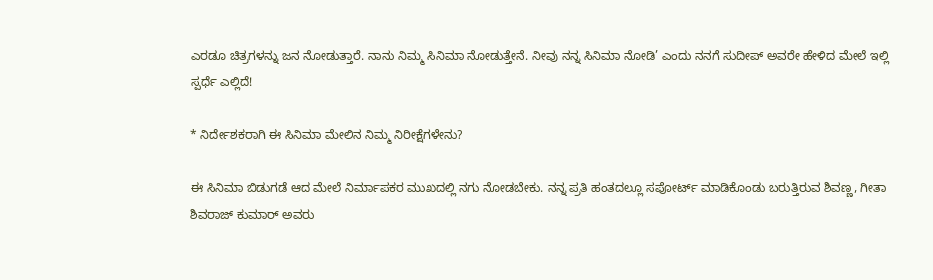ಎರಡೂ ಚಿತ್ರಗಳನ್ನು ಜನ ನೋಡುತ್ತಾರೆ. ನಾನು ನಿಮ್ಮ ಸಿನಿಮಾ ನೋಡುತ್ತೇನೆ. ನೀವು ನನ್ನ ಸಿನಿಮಾ ನೋಡಿ’ ಎಂದು ನನಗೆ ಸುದೀಪ್‌ ಅವರೇ ಹೇಳಿದ ಮೇಲೆ ಇಲ್ಲಿ ಸ್ಪರ್ಧೆ ಎಲ್ಲಿದೆ!

* ನಿರ್ದೇಶಕರಾಗಿ ಈ ಸಿನಿಮಾ ಮೇಲಿನ ನಿಮ್ಮ ನಿರೀಕ್ಷೆಗಳೇನು?

ಈ ಸಿನಿಮಾ ಬಿಡುಗಡೆ ಆದ ಮೇಲೆ ನಿರ್ಮಾಪಕರ ಮುಖದಲ್ಲಿ ನಗು ನೋಡಬೇಕು. ನನ್ನ ಪ್ರತಿ ಹಂತದಲ್ಲೂ ಸಪೋರ್ಟ್‌ ಮಾಡಿಕೊಂಡು ಬರುತ್ತಿರುವ ಶಿವಣ್ಣ, ಗೀತಾ ಶಿವರಾಜ್‌ ಕುಮಾರ್‌ ಅವರು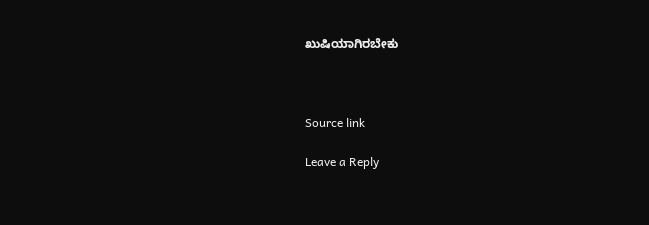ಖುಷಿಯಾಗಿರಬೇಕು



Source link

Leave a Reply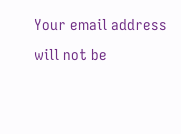Your email address will not be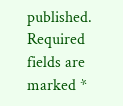published. Required fields are marked *